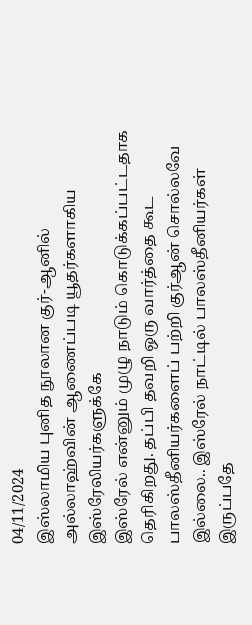04/11/2024
இஸ்லாமிய புனித நூலான குர்-ஆனில்
அல்லாஹ்வின் ஆணைப்படி யூதர்களாகிய இஸ்ரேலியர்களுக்கே
இஸ்ரேல் என்னும் முழு நாடும் கொடுக்கப்பட்டதாக தெரிகிறது. தப்பி தவறி ஒரு வார்த்தை கூட பாலஸ்தீனியர்களைப் பற்றி குர்ஆன் சொல்லவே இல்லை.. இஸ்ரேல் நாட்டில் பாலஸ்தீனியர்கள் இருப்பதே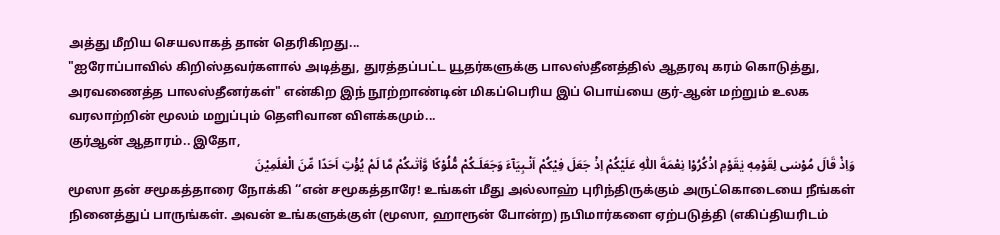அத்து மீறிய செயலாகத் தான் தெரிகிறது...
"ஐரோப்பாவில் கிறிஸ்தவர்களால் அடித்து, துரத்தப்பட்ட யூதர்களுக்கு பாலஸ்தீனத்தில் ஆதரவு கரம் கொடுத்து, அரவணைத்த பாலஸ்தீனர்கள்" என்கிற இந் நூற்றாண்டின் மிகப்பெரிய இப் பொய்யை குர்-ஆன் மற்றும் உலக வரலாற்றின் மூலம் மறுப்பும் தெளிவான விளக்கமும்...
குர்ஆன் ஆதாரம்.. இதோ,
وَاِذْ قَالَ مُوْسٰى لِقَوْمِهٖ يٰقَوْمِ اذْكُرُوْا نِعْمَةَ اللّٰهِ عَلَيْكُمْ اِذْ جَعَلَ فِيْكُمْ اَنْـبِيَآءَ وَجَعَلَـكُمْ مُّلُوْكًا وَّاٰتٰٮكُمْ مَّا لَمْ يُؤْتِ اَحَدًا مِّنَ الْعٰلَمِيْنَ
மூஸா தன் சமூகத்தாரை நோக்கி ‘‘என் சமூகத்தாரே! உங்கள் மீது அல்லாஹ் புரிந்திருக்கும் அருட்கொடையை நீங்கள் நினைத்துப் பாருங்கள். அவன் உங்களுக்குள் (மூஸா, ஹாரூன் போன்ற) நபிமார்களை ஏற்படுத்தி (எகிப்தியரிடம்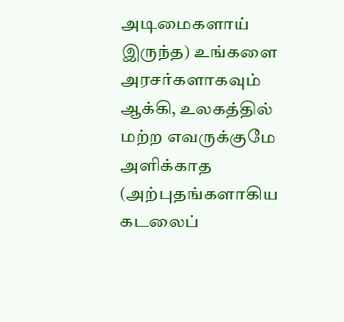அடிமைகளாய் இருந்த) உங்களை அரசர்களாகவும் ஆக்கி, உலகத்தில் மற்ற எவருக்குமே அளிக்காத (அற்புதங்களாகிய கடலைப்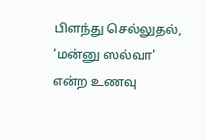பிளந்து செல்லுதல், ‘மன்னு ஸல்வா' என்ற உணவு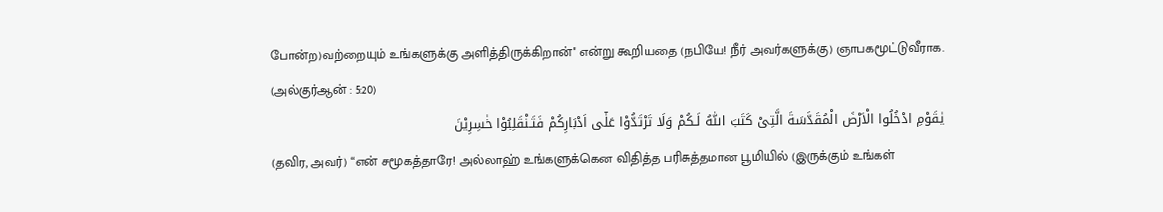போன்ற)வற்றையும் உங்களுக்கு அளித்திருக்கிறான்'' என்று கூறியதை (நபியே! நீர் அவர்களுக்கு) ஞாபகமூட்டுவீராக.
(அல்குர்ஆன் : 5:20)
يٰقَوْمِ ادْخُلُوا الْاَرْضَ الْمُقَدَّسَةَ الَّتِىْ كَتَبَ اللّٰهُ لَـكُمْ وَلَا تَرْتَدُّوْا عَلٰٓى اَدْبَارِكُمْ فَتَـنْقَلِبُوْا خٰسِرِيْنَ
(தவிர, அவர்) ‘‘என் சமூகத்தாரே! அல்லாஹ் உங்களுக்கென விதித்த பரிசுத்தமான பூமியில் (இருக்கும் உங்கள்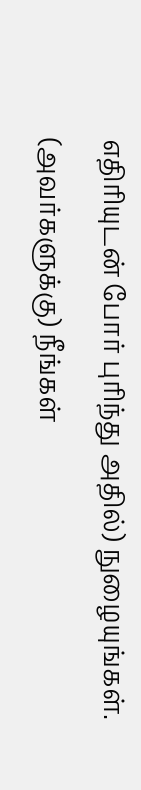எதிரியுடன் போர் புரிந்து அதில்) நுழையுங்கள். (அவர்களுக்கு) நீங்கள்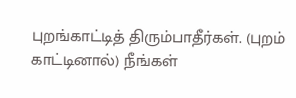புறங்காட்டித் திரும்பாதீர்கள். (புறம் காட்டினால்) நீங்கள்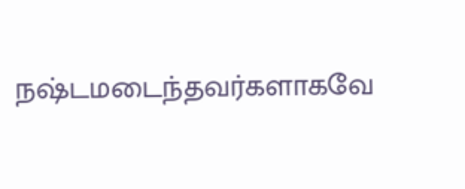நஷ்டமடைந்தவர்களாகவே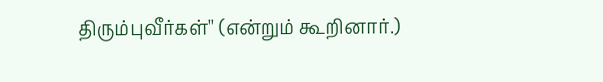திரும்புவீர்கள்'' (என்றும் கூறினார்.)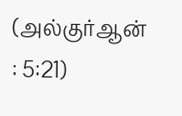(அல்குர்ஆன் : 5:21)